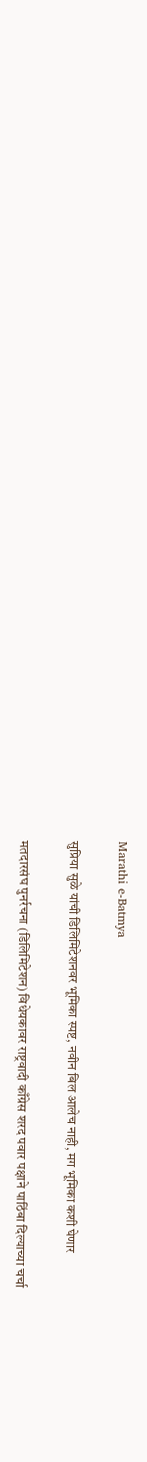Marathi e-Batmya

सुप्रिया सुळे यांची डिलिमिटेशनवर भूमिका स्पष्ट, नवीन बिल आलेच नाही, मग भूमिका कशी घेणार

मतदारसंघ पुनर्रचना (डिलिमिटेशन) विधेयकावर राष्ट्रवादी काँग्रेस शरद पवार पक्षाने पाठिंबा दिल्याच्या चर्चा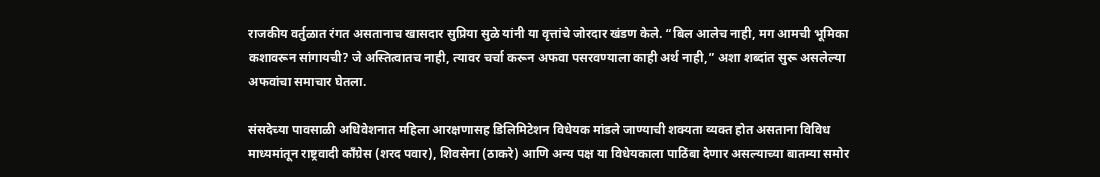राजकीय वर्तुळात रंगत असतानाच खासदार सुप्रिया सुळे यांनी या वृत्तांचे जोरदार खंडण केले. “बिल आलेच नाही, मग आमची भूमिका कशावरून सांगायची? जे अस्तित्वातच नाही, त्यावर चर्चा करून अफवा पसरवण्याला काही अर्थ नाही,” अशा शब्दांत सुरू असलेल्या अफवांचा समाचार घेतला.

संसदेच्या पावसाळी अधिवेशनात महिला आरक्षणासह डिलिमिटेशन विधेयक मांडले जाण्याची शक्यता व्यक्त होत असताना विविध माध्यमांतून राष्ट्रवादी काँग्रेस (शरद पवार), शिवसेना (ठाकरे) आणि अन्य पक्ष या विधेयकाला पाठिंबा देणार असल्याच्या बातम्या समोर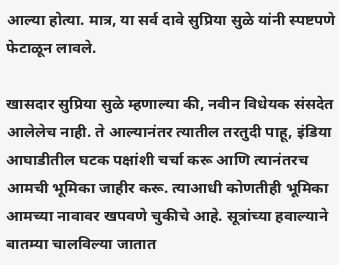आल्या होत्या. मात्र, या सर्व दावे सुप्रिया सुळे यांनी स्पष्टपणे फेटाळून लावले.

खासदार सुप्रिया सुळे म्हणाल्या की, नवीन विधेयक संसदेत आलेलेच नाही. ते आल्यानंतर त्यातील तरतुदी पाहू, इंडिया आघाडीतील घटक पक्षांशी चर्चा करू आणि त्यानंतरच आमची भूमिका जाहीर करू. त्याआधी कोणतीही भूमिका आमच्या नावावर खपवणे चुकीचे आहे. सूत्रांच्या हवाल्याने बातम्या चालविल्या जातात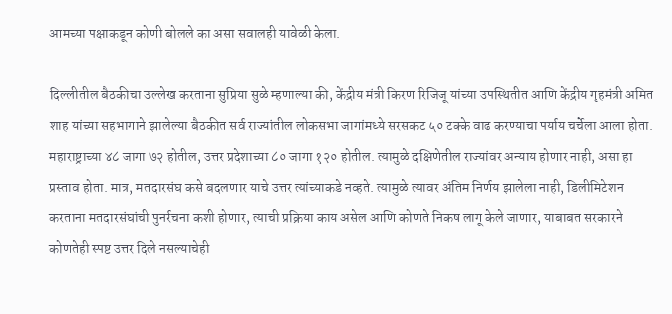आमच्या पक्षाकडून कोणी बोलले का असा सवालही यावेळी केला.

दिल्लीतील बैठकीचा उल्लेख करताना सुप्रिया सुळे म्हणाल्या की, केंद्रीय मंत्री किरण रिजिजू यांच्या उपस्थितीत आणि केंद्रीय गृहमंत्री अमित शाह यांच्या सहभागाने झालेल्या बैठकीत सर्व राज्यांतील लोकसभा जागांमध्ये सरसकट ५० टक्के वाढ करण्याचा पर्याय चर्चेला आला होता. महाराष्ट्राच्या ४८ जागा ७२ होतील, उत्तर प्रदेशाच्या ८० जागा १२० होतील. त्यामुळे दक्षिणेतील राज्यांवर अन्याय होणार नाही, असा हा प्रस्ताव होता. मात्र, मतदारसंघ कसे बदलणार याचे उत्तर त्यांच्याकडे नव्हते. त्यामुळे त्यावर अंतिम निर्णय झालेला नाही, डिलीमिटेशन करताना मतदारसंघांची पुनर्रचना कशी होणार, त्याची प्रक्रिया काय असेल आणि कोणते निकष लागू केले जाणार, याबाबत सरकारने कोणतेही स्पष्ट उत्तर दिले नसल्याचेही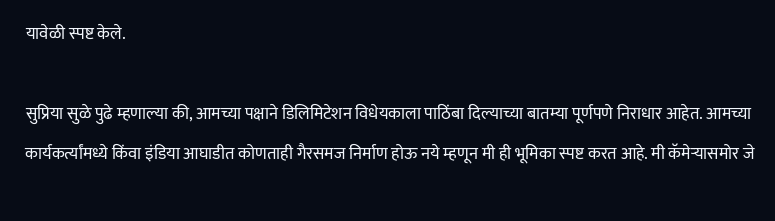यावेळी स्पष्ट केले.

सुप्रिया सुळे पुढे म्हणाल्या की, आमच्या पक्षाने डिलिमिटेशन विधेयकाला पाठिंबा दिल्याच्या बातम्या पूर्णपणे निराधार आहेत. आमच्या कार्यकर्त्यांमध्ये किंवा इंडिया आघाडीत कोणताही गैरसमज निर्माण होऊ नये म्हणून मी ही भूमिका स्पष्ट करत आहे. मी कॅमेऱ्यासमोर जे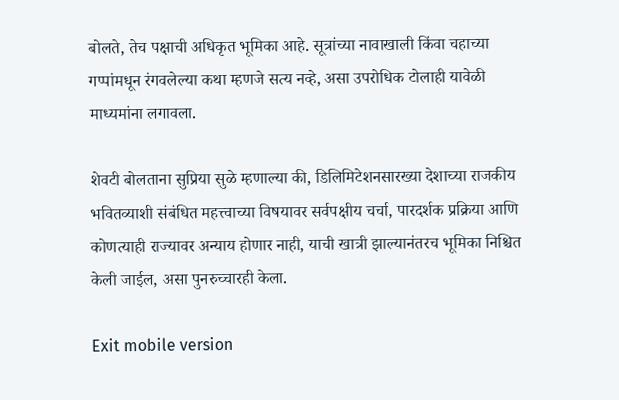बोलते, तेच पक्षाची अधिकृत भूमिका आहे. सूत्रांच्या नावाखाली किंवा चहाच्या गप्पांमधून रंगवलेल्या कथा म्हणजे सत्य नव्हे, असा उपरोधिक टोलाही यावेळी माध्यमांना लगावला.

शेवटी बोलताना सुप्रिया सुळे म्हणाल्या की, डिलिमिटेशनसारख्या देशाच्या राजकीय भवितव्याशी संबंधित महत्त्वाच्या विषयावर सर्वपक्षीय चर्चा, पारदर्शक प्रक्रिया आणि कोणत्याही राज्यावर अन्याय होणार नाही, याची खात्री झाल्यानंतरच भूमिका निश्चित केली जाईल, असा पुनरुच्चारही केला.

Exit mobile version